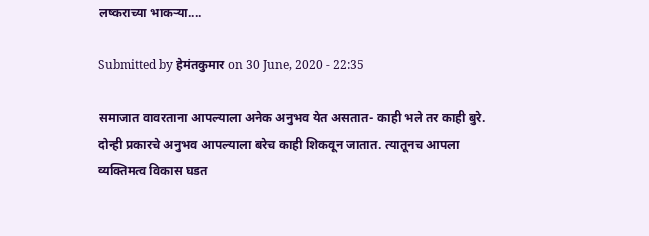लष्कराच्या भाकऱ्या....

Submitted by हेमंतकुमार on 30 June, 2020 - 22:35

समाजात वावरताना आपल्याला अनेक अनुभव येत असतात- काही भले तर काही बुरे. दोन्ही प्रकारचे अनुभव आपल्याला बरेच काही शिकवून जातात. त्यातूनच आपला व्यक्तिमत्व विकास घडत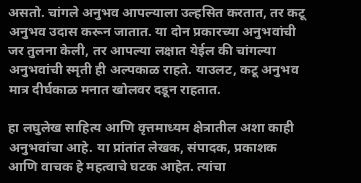असतो. चांगले अनुभव आपल्याला उल्हसित करतात, तर कटू अनुभव उदास करून जातात. या दोन प्रकारच्या अनुभवांची जर तुलना केली, तर आपल्या लक्षात येईल की चांगल्या अनुभवांची स्मृती ही अल्पकाळ राहते. याउलट, कटू अनुभव मात्र दीर्घकाळ मनात खोलवर दडून राहतात.

हा लघुलेख साहित्य आणि वृत्तमाध्यम क्षेत्रातील अशा काही अनुभवांचा आहे. या प्रांतांत लेखक, संपादक, प्रकाशक आणि वाचक हे महत्वाचे घटक आहेत. त्यांचा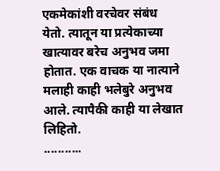एकमेकांशी वरचेवर संबंध येतो. त्यातून या प्रत्येकाच्या खात्यावर बरेच अनुभव जमा होतात. एक वाचक या नात्याने मलाही काही भलेबुरे अनुभव आले. त्यापैकी काही या लेखात लिहितो.
...........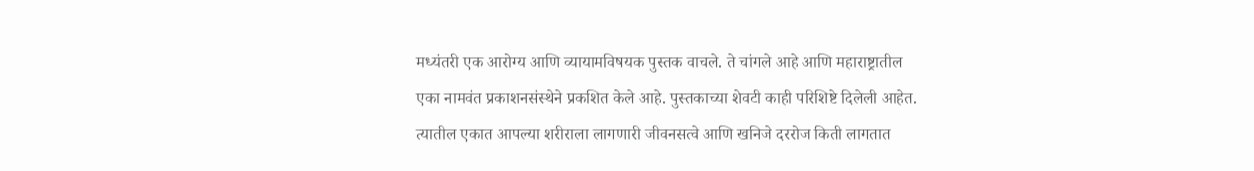मध्यंतरी एक आरोग्य आणि व्यायामविषयक पुस्तक वाचले. ते चांगले आहे आणि महाराष्ट्रातील एका नामवंत प्रकाशनसंस्थेने प्रकशित केले आहे. पुस्तकाच्या शेवटी काही परिशिष्टे दिलेली आहेत. त्यातील एकात आपल्या शरीराला लागणारी जीवनसत्वे आणि खनिजे दररोज किती लागतात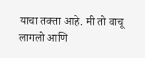याचा तक्ता आहे. मी तो वाचू लागलो आणि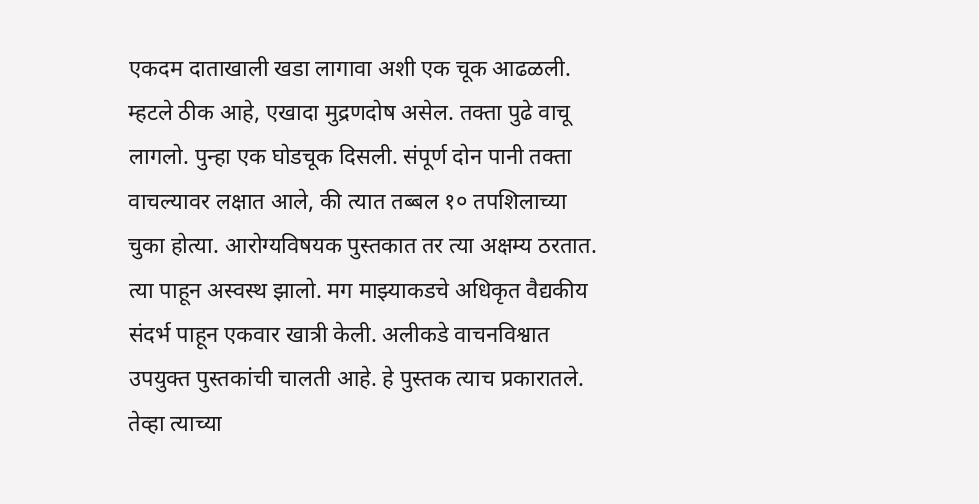एकदम दाताखाली खडा लागावा अशी एक चूक आढळली. म्हटले ठीक आहे, एखादा मुद्रणदोष असेल. तक्ता पुढे वाचू लागलो. पुन्हा एक घोडचूक दिसली. संपूर्ण दोन पानी तक्ता वाचल्यावर लक्षात आले, की त्यात तब्बल १० तपशिलाच्या चुका होत्या. आरोग्यविषयक पुस्तकात तर त्या अक्षम्य ठरतात. त्या पाहून अस्वस्थ झालो. मग माझ्याकडचे अधिकृत वैद्यकीय संदर्भ पाहून एकवार खात्री केली. अलीकडे वाचनविश्वात उपयुक्त पुस्तकांची चालती आहे. हे पुस्तक त्याच प्रकारातले. तेव्हा त्याच्या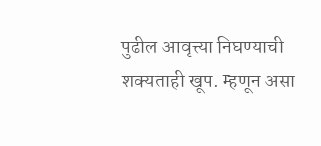पुढील आवृत्त्या निघण्याची शक्यताही खूप. म्हणून असा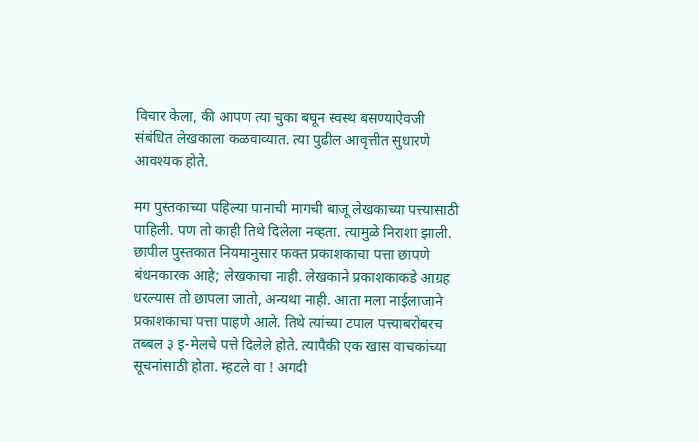विचार केला, की आपण त्या चुका बघून स्वस्थ बसण्याऐवजी संबंधित लेखकाला कळवाव्यात. त्या पुढील आवृत्तीत सुधारणे आवश्यक होते.

मग पुस्तकाच्या पहिल्या पानाची मागची बाजू लेखकाच्या पत्त्यासाठी पाहिली. पण तो काही तिथे दिलेला नव्हता. त्यामुळे निराशा झाली. छापील पुस्तकात नियमानुसार फक्त प्रकाशकाचा पत्ता छापणे बंधनकारक आहे; लेखकाचा नाही. लेखकाने प्रकाशकाकडे आग्रह धरल्यास तो छापला जातो, अन्यथा नाही. आता मला नाईलाजाने प्रकाशकाचा पत्ता पाहणे आले. तिथे त्यांच्या टपाल पत्त्याबरोबरच तब्बल ३ इ-मेलचे पत्ते दिलेले होते. त्यापैकी एक खास वाचकांच्या सूचनांसाठी होता. म्हटले वा ! अगदी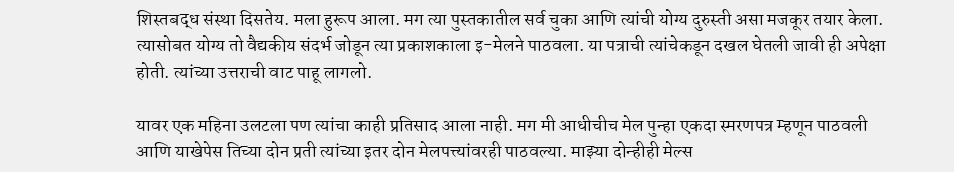शिस्तबद्ध संस्था दिसतेय. मला हुरूप आला. मग त्या पुस्तकातील सर्व चुका आणि त्यांची योग्य दुरुस्ती असा मजकूर तयार केला. त्यासोबत योग्य तो वैद्यकीय संदर्भ जोडून त्या प्रकाशकाला इ-मेलने पाठवला. या पत्राची त्यांचेकडून दखल घेतली जावी ही अपेक्षा होती. त्यांच्या उत्तराची वाट पाहू लागलो.

यावर एक महिना उलटला पण त्यांचा काही प्रतिसाद आला नाही. मग मी आधीचीच मेल पुन्हा एकदा स्मरणपत्र म्हणून पाठवली आणि याखेपेस तिच्या दोन प्रती त्यांच्या इतर दोन मेलपत्त्यांवरही पाठवल्या. माझ्या दोन्हीही मेल्स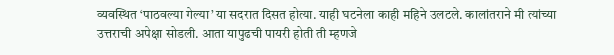व्यवस्थित ‘पाठवल्या गेल्या’ या सदरात दिसत होत्या. याही घटनेला काही महिने उलटले. कालांतराने मी त्यांच्या उत्तराची अपेक्षा सोडली. आता यापुढची पायरी होती ती म्हणजे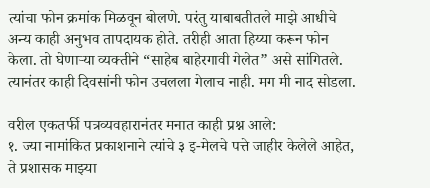त्यांचा फोन क्रमांक मिळवून बोलणे. परंतु याबाबतीतले माझे आधीचे अन्य काही अनुभव तापदायक होते. तरीही आता हिय्या करून फोन केला. तो घेणाऱ्या व्यक्तीने “साहेब बाहेरगावी गेलेत” असे सांगितले. त्यानंतर काही दिवसांनी फोन उचलला गेलाच नाही. मग मी नाद सोडला.

वरील एकतर्फी पत्रव्यवहारानंतर मनात काही प्रश्न आले:
१. ज्या नामांकित प्रकाशनाने त्यांचे ३ इ-मेलचे पत्ते जाहीर केलेले आहेत, ते प्रशासक माझ्या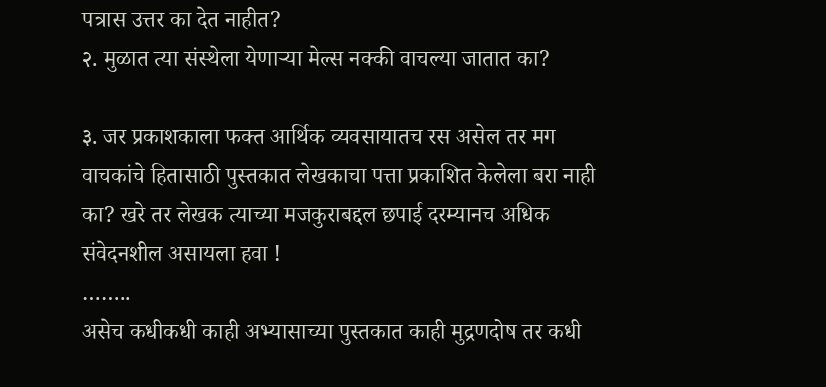पत्रास उत्तर का देत नाहीत?
२. मुळात त्या संस्थेला येणाऱ्या मेल्स नक्की वाचल्या जातात का?

३. जर प्रकाशकाला फक्त आर्थिक व्यवसायातच रस असेल तर मग वाचकांचे हितासाठी पुस्तकात लेखकाचा पत्ता प्रकाशित केलेला बरा नाही का? खरे तर लेखक त्याच्या मजकुराबद्दल छपाई दरम्यानच अधिक संवेदनशील असायला हवा !
……..
असेच कधीकधी काही अभ्यासाच्या पुस्तकात काही मुद्रणदोष तर कधी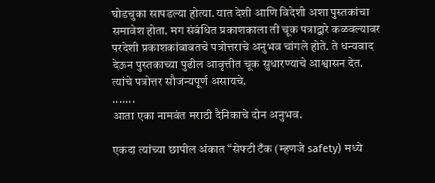घोडचुका सापडल्या होत्या. यात देशी आणि विदेशी अशा पुस्तकांचा समावेश होता. मग संबंधित प्रकाशकाला ती चूक पत्राद्वारे कळवल्यावर परदेशी प्रकाशकांबाबतचे पत्रोत्तराचे अनुभव चांगले होते. ते धन्यवाद देऊन पुस्तकाच्या पुढील आवृत्तीत चूक सुधारण्याचे आश्वासन देत. त्यांचे पत्रोत्तर सौजन्यपूर्ण असायचे.
.......
आता एका नामवंत मराठी दैनिकाचे दोन अनुभव.

एकदा त्यांच्या छापील अंकात “सेफ्टी टँक (म्हणजे safety) मध्ये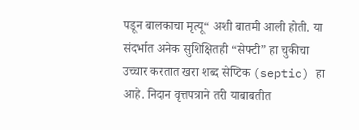पडून बालकाचा मृत्यू“ अशी बातमी आली होती. या संदर्भात अनेक सुशिक्षितही “सेफ्टी” हा चुकीचा उच्चार करतात खरा शब्द सेप्टिक (septic) हा आहे. निदान वृत्तपत्राने तरी याबाबतीत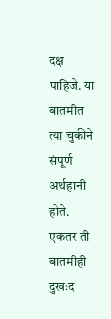दक्ष पाहिजे. या बातमीत त्या चुकीने संपूर्ण अर्थहानी होते. एकतर ती बातमीही दुखःद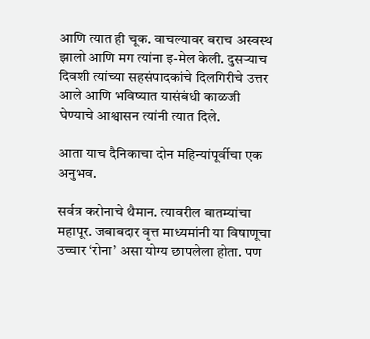आणि त्यात ही चूक. वाचल्यावर बराच अस्वस्थ झालो आणि मग त्यांना इ-मेल केली. दुसऱ्याच दिवशी त्यांच्या सहसंपादकांचे दिलगिरीचे उत्तर आले आणि भविष्यात यासंबंधी काळजी घेण्याचे आश्वासन त्यांनी त्यात दिले.

आता याच दैनिकाचा दोन महिन्यांपूर्वीचा एक अनुभव.

सर्वत्र करोनाचे थैमान. त्यावरील बातम्यांचा महापूर. जबाबदार वृत्त माध्यमांनी या विषाणूचा उच्चार ‘रोना’ असा योग्य छापलेला होता. पण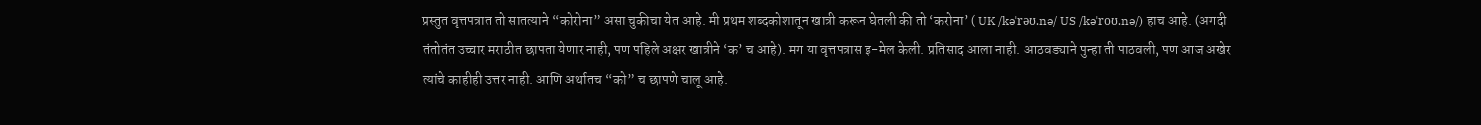प्रस्तुत वृत्तपत्रात तो सातत्याने “कोरोना” असा चुकीचा येत आहे. मी प्रथम शब्दकोशातून खात्री करून घेतली की तो ‘करोना’ ( UK /kəˈrəʊ.nə/ US /kəˈroʊ.nə/) हाच आहे. (अगदी तंतोतंत उच्चार मराठीत छापता येणार नाही, पण पहिले अक्षर खात्रीने ‘क’ च आहे). मग या वृत्तपत्रास इ-मेल केली. प्रतिसाद आला नाही. आठवड्याने पुन्हा ती पाठवली, पण आज अखेर त्यांचे काहीही उत्तर नाही. आणि अर्थातच “को” च छापणे चालू आहे.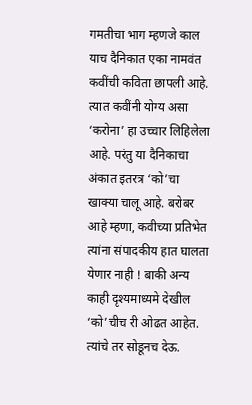गमतीचा भाग म्हणजे काल याच दैनिकात एका नामवंत कवींची कविता छापली आहे. त्यात कवींनी योग्य असा ‘करोना’ हा उच्चार लिहिलेला आहे. परंतु या दैनिकाचा अंकात इतरत्र ‘को’चा खाक्या चालू आहे. बरोबर आहे म्हणा, कवीच्या प्रतिभेत त्यांना संपादकीय हात घालता येणार नाही ! बाकी अन्य काही दृश्यमाध्यमे देखील ‘को’चीच री ओढत आहेत. त्यांचे तर सोडूनच देऊ.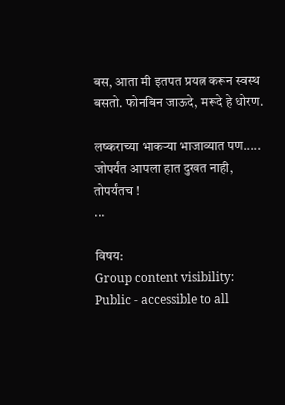बस, आता मी इतपत प्रयत्न करून स्वस्थ बसतो. फोनबिन जाऊदे, मरूदे हे धोरण.

लष्कराच्या भाकऱ्या भाजाव्यात पण.....
जोपर्यंत आपला हात दुखत नाही, तोपर्यंतच !
...

विषय:
Group content visibility:
Public - accessible to all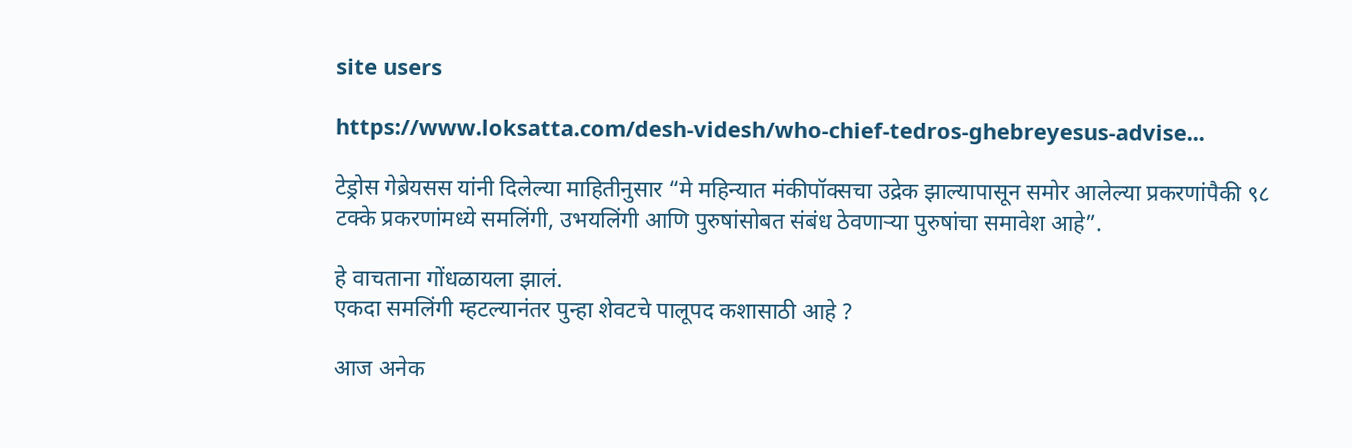site users

https://www.loksatta.com/desh-videsh/who-chief-tedros-ghebreyesus-advise...

टेड्रोस गेब्रेयसस यांनी दिलेल्या माहितीनुसार “मे महिन्यात मंकीपॉक्सचा उद्रेक झाल्यापासून समोर आलेल्या प्रकरणांपैकी ९८ टक्के प्रकरणांमध्ये समलिंगी, उभयलिंगी आणि पुरुषांसोबत संबंध ठेवणाऱ्या पुरुषांचा समावेश आहे”.

हे वाचताना गोंधळायला झालं.
एकदा समलिंगी म्हटल्यानंतर पुन्हा शेवटचे पालूपद कशासाठी आहे ?

आज अनेक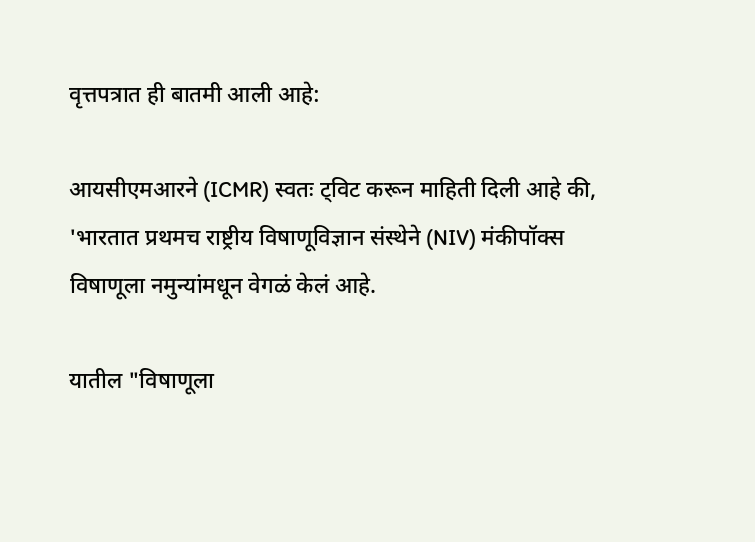वृत्तपत्रात ही बातमी आली आहे:

आयसीएमआरने (ICMR) स्वतः ट्विट करून माहिती दिली आहे की, 'भारतात प्रथमच राष्ट्रीय विषाणूविज्ञान संस्थेने (NIV) मंकीपॉक्स विषाणूला नमुन्यांमधून वेगळं केलं आहे.

यातील "विषाणूला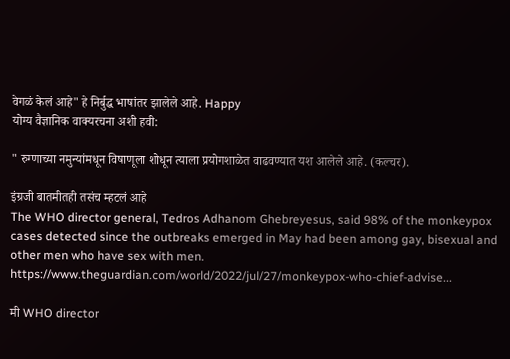वेगळं केलं आहे" हे निर्बुद्ध भाषांतर झालेले आहे. Happy
योग्य वैज्ञानिक वाक्यरचना अशी हवी:

" रुग्णाच्या नमुन्यांमधून विषाणूला शोधून त्याला प्रयोगशाळेत वाढवण्यात यश आलेले आहे. (कल्चर).

इंग्रजी बातमीतही तसंच म्हटलं आहे
The WHO director general, Tedros Adhanom Ghebreyesus, said 98% of the monkeypox cases detected since the outbreaks emerged in May had been among gay, bisexual and other men who have sex with men.
https://www.theguardian.com/world/2022/jul/27/monkeypox-who-chief-advise...

मी WHO director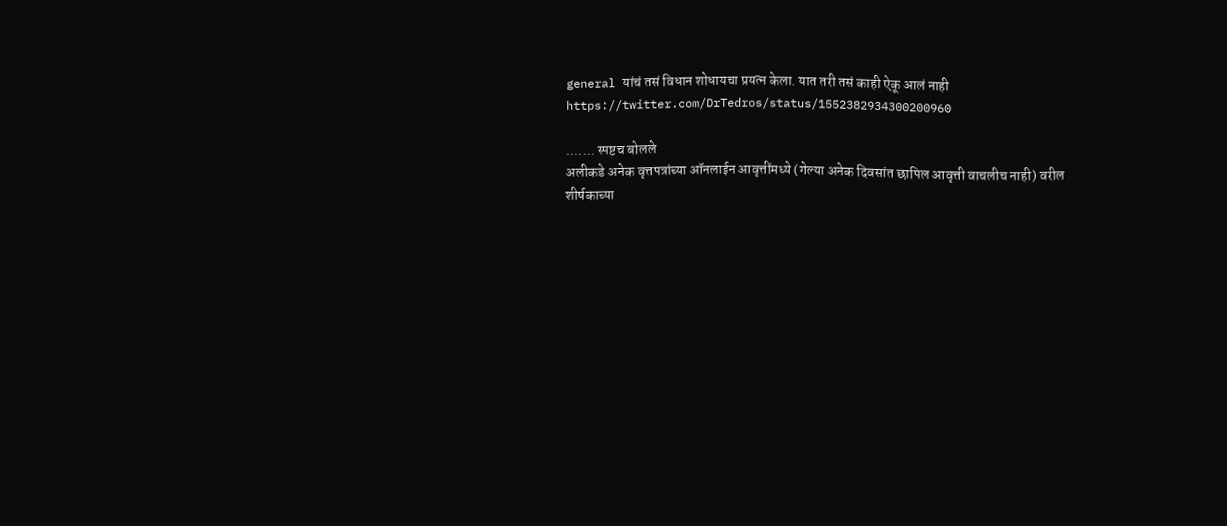general यांचं तसं विधान शोधायचा प्रयत्न केला. यात तरी तसं काही ऐकू आलं नाही
https://twitter.com/DrTedros/status/1552382934300200960

....... स्पष्टच बोलले
अलीकडे अनेक वृत्तपत्रांच्या ऑनलाईन आवृत्तींमध्ये (गेल्या अनेक दिवसांत छापिल आवृत्ती वाचलीच नाही) वरील शीर्षकाच्या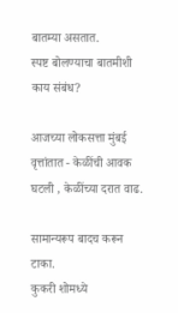बातम्या असतात.
स्पष्ट बोलण्याचा बातमीशी काय संबंध?

आजच्या लोकसत्ता मुंबई वृत्तांतात - केळींची आवक घटली , केळींच्या दरात वाढ.

सामान्यरूप बादच करून टाका.
कुकरी शोमध्ये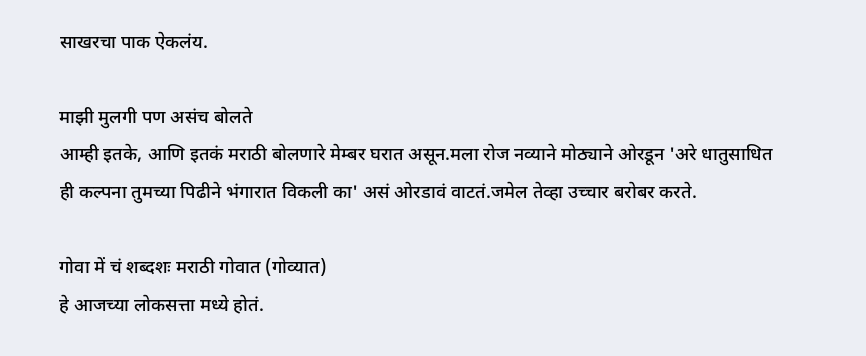साखरचा पाक ऐकलंय.

माझी मुलगी पण असंच बोलते
आम्ही इतके, आणि इतकं मराठी बोलणारे मेम्बर घरात असून.मला रोज नव्याने मोठ्याने ओरडून 'अरे धातुसाधित ही कल्पना तुमच्या पिढीने भंगारात विकली का' असं ओरडावं वाटतं.जमेल तेव्हा उच्चार बरोबर करते.

गोवा में चं शब्दशः मराठी गोवात (गोव्यात)
हे आजच्या लोकसत्ता मध्ये होतं.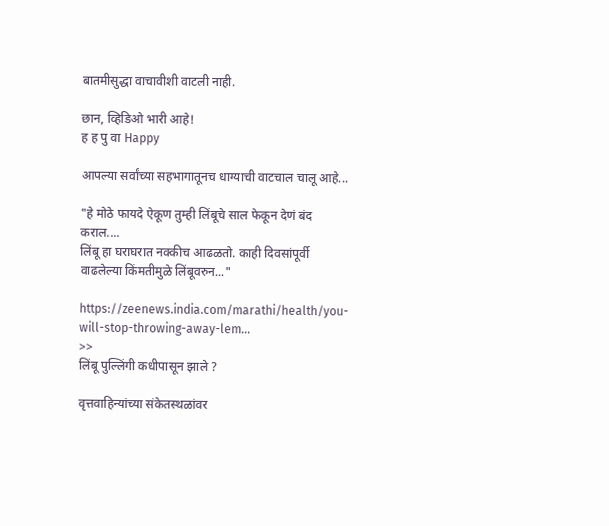बातमीसुद्धा वाचावीशी वाटली नाही.

छान, व्हिडिओ भारी आहे!
ह ह पु वा Happy

आपल्या सर्वांच्या सहभागातूनच धाग्याची वाटचाल चालू आहे...

"हे मोठे फायदे ऐकूण तुम्ही लिंबूचे साल फेकून देणं बंद कराल....
लिंबू हा घराघरात नक्कीच आढळतो. काही दिवसांपूर्वी वाढलेल्या किंमतीमुळे लिंबूवरुन..."

https://zeenews.india.com/marathi/health/you-will-stop-throwing-away-lem...
>>
लिंबू पुल्लिंगी कधीपासून झाले ?

वृत्तवाहिन्यांच्या संकेतस्थळांवर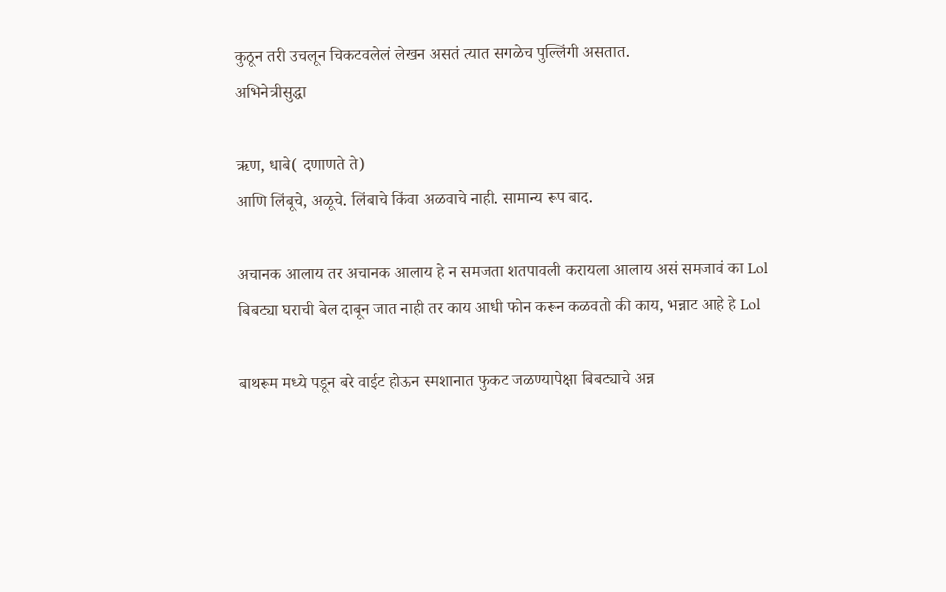कुठून तरी उचलून चिकटवलेलं लेखन असतं त्यात सगळेच पुल्लिंगी असतात.
अभिनेत्रीसुद्धा

ऋण, धाबे( दणाणते ते)
आणि लिंबूचे, अळूचे. लिंबाचे किंवा अळवाचे नाही. सामान्य रूप बाद.

अचानक आलाय तर अचानक आलाय हे न समजता शतपावली करायला आलाय असं समजावं का Lol
बिबट्या घराची बेल दाबून जात नाही तर काय आधी फोन करून कळवतो की काय, भन्नाट आहे हे Lol

बाथरूम मध्ये पडून बरे वाईट होऊन स्मशानात फुकट जळण्यापेक्षा बिबट्याचे अन्न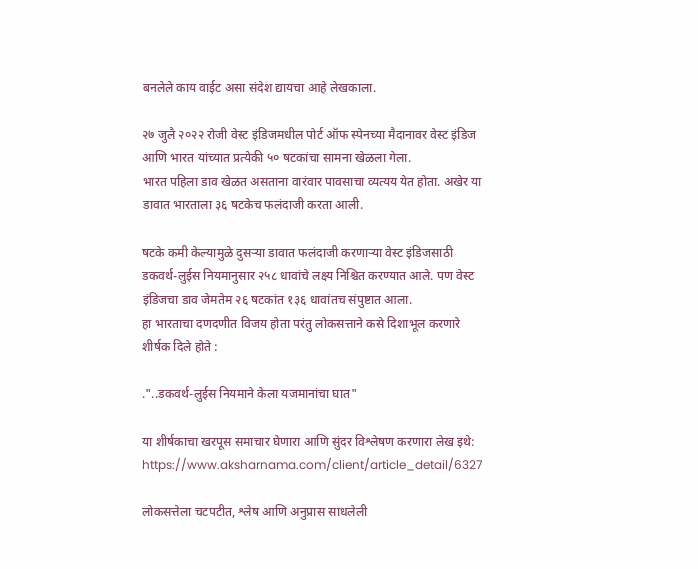बनलेले काय वाईट असा संदेश द्यायचा आहे लेखकाला.

२७ जुलै २०२२ रोजी वेस्ट इंडिजमधील पोर्ट ऑफ स्पेनच्या मैदानावर वेस्ट इंडिज आणि भारत यांच्यात प्रत्येकी ५० षटकांचा सामना खेळला गेला.
भारत पहिला डाव खेळत असताना वारंवार पावसाचा व्यत्यय येत होता. अखेर या डावात भारताला ३६ षटकेच फलंदाजी करता आली.

षटके कमी केल्यामुळे दुसर्‍या डावात फलंदाजी करणार्‍या वेस्ट इंडिजसाठी डकवर्थ-लुईस नियमानुसार २५८ धावांचे लक्ष्य निश्चित करण्यात आले. पण वेस्ट इंडिजचा डाव जेमतेम २६ षटकांत १३६ धावांतच संपुष्टात आला.
हा भारताचा दणदणीत विजय होता परंतु लोकसत्ताने कसे दिशाभूल करणारे शीर्षक दिले होते :

."..डकवर्थ-लुईस नियमाने केला यजमानांचा घात"

या शीर्षकाचा खरपूस समाचार घेणारा आणि सुंदर विश्लेषण करणारा लेख इथे:
https://www.aksharnama.com/client/article_detail/6327

लोकसत्तेला चटपटीत, श्लेष आणि अनुप्रास साधलेली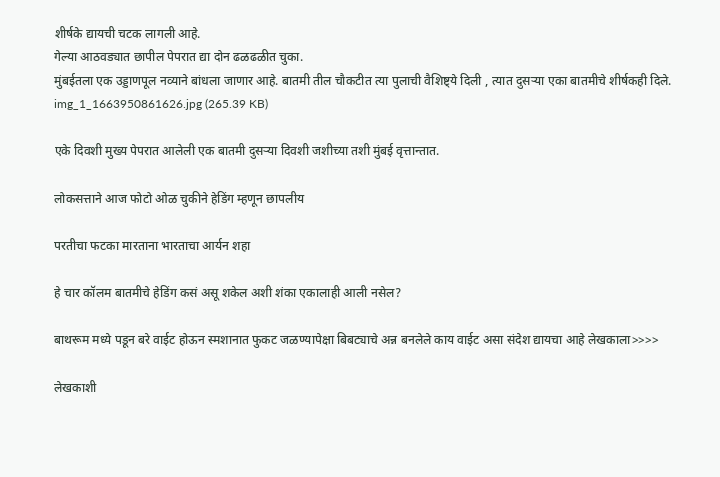शीर्षके द्यायची चटक लागली आहे.
गेल्या आठवड्यात छापील पेपरात द्या दोन ढळढळीत चुका.
मुंबईतला एक उड्डाणपूल नव्याने बांधला जाणार आहे. बातमी तील चौकटीत त्या पुलाची वैशिष्ट्ये दिली , त्यात दुसऱ्या एका बातमीचे शीर्षकही दिले.
img_1_1663950861626.jpg (265.39 KB)

एके दिवशी मुख्य पेपरात आलेली एक बातमी दुसऱ्या दिवशी जशीच्या तशी मुंबई वृत्तान्तात.

लोकसत्ताने आज फोटो ओळ चुकीने हेडिंग म्हणून छापलीय

परतीचा फटका मारताना भारताचा आर्यन शहा

हे चार कॉलम बातमीचे हेडिंग कसं असू शकेल अशी शंका एकालाही आली नसेल?

बाथरूम मध्ये पडून बरे वाईट होऊन स्मशानात फुकट जळण्यापेक्षा बिबट्याचे अन्न बनलेले काय वाईट असा संदेश द्यायचा आहे लेखकाला>>>>

लेखकाशी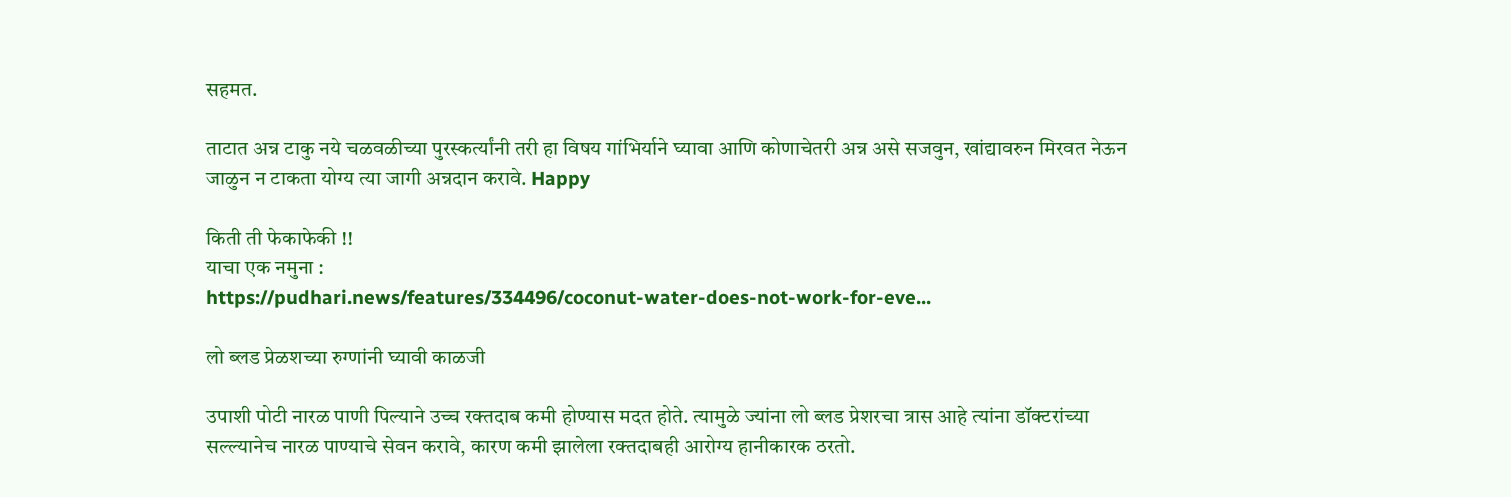सहमत.

ताटात अन्न टाकु नये चळवळीच्या पुरस्कर्त्यांनी तरी हा विषय गांभिर्याने घ्यावा आणि कोणाचेतरी अन्न असे सजवुन, खांद्यावरुन मिरवत नेऊन जाळुन न टाकता योग्य त्या जागी अन्नदान करावे. Happy

किती ती फेकाफेकी !!
याचा एक नमुना :
https://pudhari.news/features/334496/coconut-water-does-not-work-for-eve...

लो ब्‍लड प्रेळशच्‍या रुग्‍णांनी घ्‍यावी काळजी

उपाशी पोटी नारळ पाणी पिल्‍याने उच्‍च रक्‍तदाब कमी होण्‍यास मदत होते. त्‍यामुळे ज्‍यांना लो ब्‍लड प्रेशरचा त्रास आहे त्‍यांना डॉक्‍टरांच्‍या सल्‍ल्‍यानेच नारळ पाण्‍याचे सेवन करावे, कारण कमी झालेला रक्‍तदाबही आरोग्‍य हानीकारक ठरतो.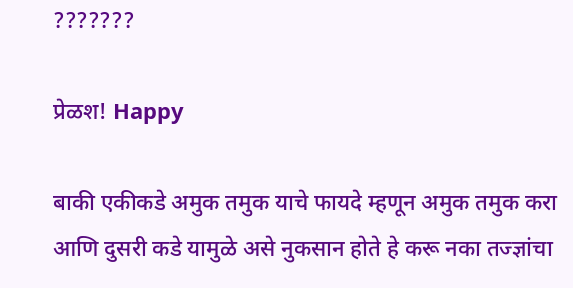???????

प्रेळश! Happy

बाकी एकीकडे अमुक तमुक याचे फायदे म्हणून अमुक तमुक करा आणि दुसरी कडे यामुळे असे नुकसान होते हे करू नका तज्ज्ञांचा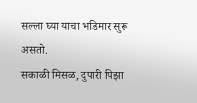सल्ला घ्या याचा भडिमार सुरू असतो.
सकाळी मिसळ, दुपारी पिझा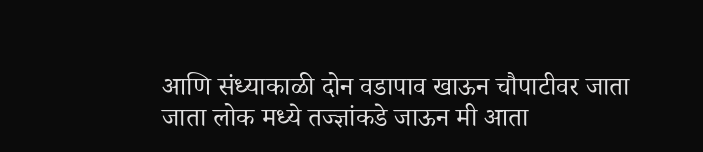आणि संध्याकाळी दोन वडापाव खाऊन चौपाटीवर जाता जाता लोक मध्ये तज्ज्ञांकडे जाऊन मी आता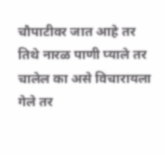चौपाटीवर जात आहे तर तिथे नारळ पाणी प्याले तर चालेल का असे विचारायला गेले तर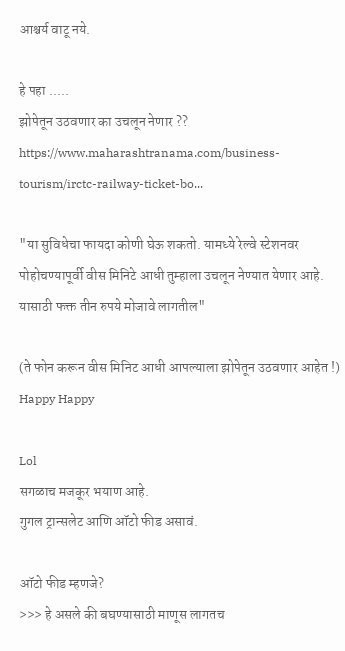आश्चर्य वाटू नये.

हे पहा .....
झोपेतून उठवणार का उचलून नेणार ??
https://www.maharashtranama.com/business-tourism/irctc-railway-ticket-bo...

"या सुविधेचा फायदा कोणी घेऊ शकतो. यामध्ये रेल्वे स्टेशनवर पोहोचण्यापूर्वी वीस मिनिटे आधी तुम्हाला उचलून नेण्यात येणार आहे. यासाठी फक्त तीन रुपये मोजावे लागतील"

(ते फोन करून वीस मिनिट आधी आपल्याला झोपेतून उठवणार आहेत !)
Happy Happy

Lol
सगळाच मजकूर भयाण आहे.
गुगल ट्रान्सलेट आणि ऑटो फीड असावं.

ऑटो फीड म्हणजे?
>>> हे असले की बघण्यासाठी माणूस लागतच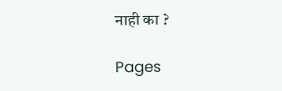नाही का ?

Pages